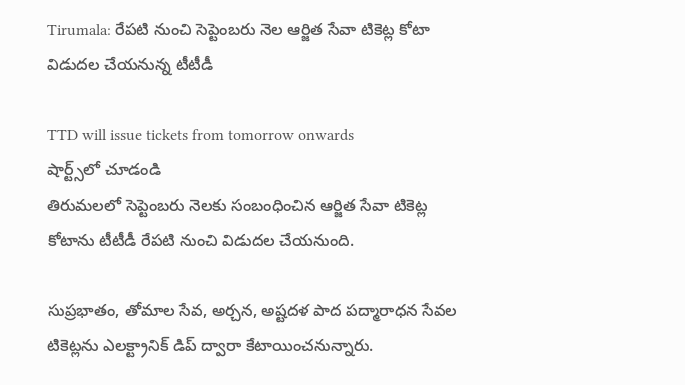Tirumala: రేపటి నుంచి సెప్టెంబరు నెల ఆర్జిత సేవా టికెట్ల కోటా విడుదల చేయనున్న టీటీడీ

TTD will issue tickets from tomorrow onwards
షార్ట్స్‌లో చూడండి
తిరుమలలో సెప్టెంబరు నెలకు సంబంధించిన ఆర్జిత సేవా టికెట్ల కోటాను టీటీడీ రేపటి నుంచి విడుదల చేయనుంది.

సుప్రభాతం, తోమాల సేవ, అర్చన, అష్టదళ పాద పద్మారాధన సేవల టికెట్లను ఎలక్ట్రానిక్ డిప్ ద్వారా కేటాయించనున్నారు.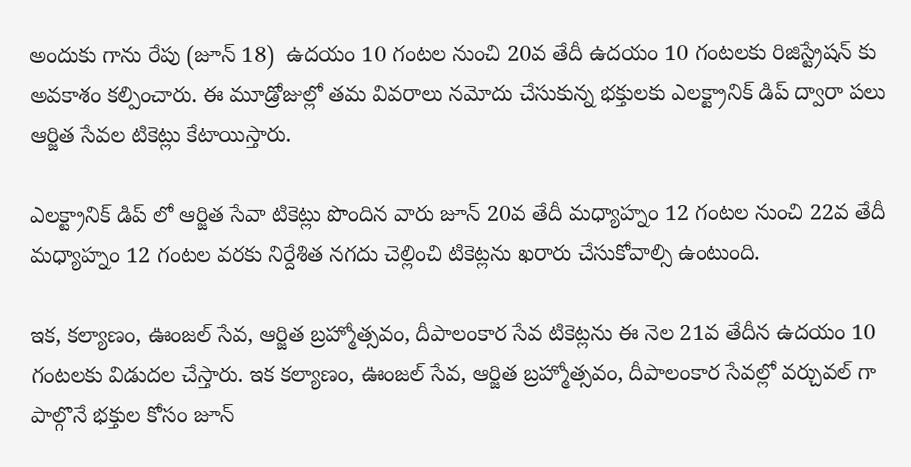అందుకు గాను రేపు (జూన్ 18)  ఉదయం 10 గంటల నుంచి 20వ తేదీ ఉదయం 10 గంటలకు రిజిస్ట్రేషన్ కు అవకాశం కల్పించారు. ఈ మూడ్రోజుల్లో తమ వివరాలు నమోదు చేసుకున్న భక్తులకు ఎలక్ట్రానిక్ డిప్ ద్వారా పలు ఆర్జిత సేవల టికెట్లు కేటాయిస్తారు.

ఎలక్ట్రానిక్ డిప్ లో ఆర్జిత సేవా టికెట్లు పొందిన వారు జూన్ 20వ తేదీ మధ్యాహ్నం 12 గంటల నుంచి 22వ తేదీ మధ్యాహ్నం 12 గంటల వరకు నిర్దేశిత నగదు చెల్లించి టికెట్లను ఖరారు చేసుకోవాల్సి ఉంటుంది.

ఇక, కల్యాణం, ఊంజల్ సేవ, ఆర్జిత బ్రహ్మోత్సవం, దీపాలంకార సేవ టికెట్లను ఈ నెల 21వ తేదీన ఉదయం 10 గంటలకు విడుదల చేస్తారు. ఇక కల్యాణం, ఊంజల్ సేవ, ఆర్జిత బ్రహ్మోత్సవం, దీపాలంకార సేవల్లో వర్చువల్ గా పాల్గొనే భక్తుల కోసం జూన్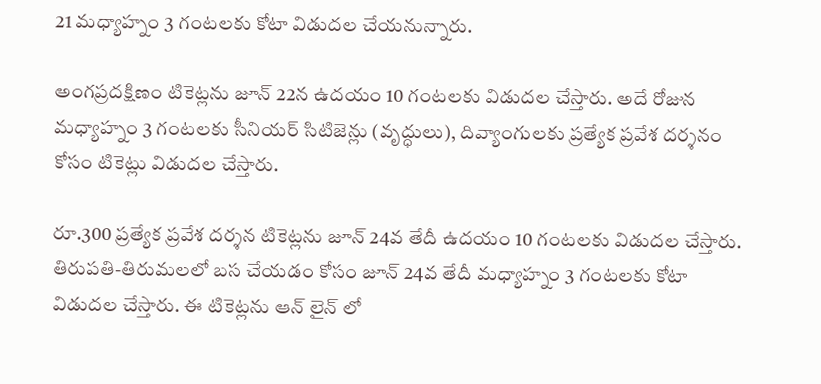21 మధ్యాహ్నం 3 గంటలకు కోటా విడుదల చేయనున్నారు.

అంగప్రదక్షిణం టికెట్లను జూన్ 22న ఉదయం 10 గంటలకు విడుదల చేస్తారు. అదే రోజున మధ్యాహ్నం 3 గంటలకు సీనియర్ సిటిజెన్లు (వృద్ధులు), దివ్యాంగులకు ప్రత్యేక ప్రవేశ దర్శనం కోసం టికెట్లు విడుదల చేస్తారు.

రూ.300 ప్రత్యేక ప్రవేశ దర్శన టికెట్లను జూన్ 24వ తేదీ ఉదయం 10 గంటలకు విడుదల చేస్తారు. తిరుపతి-తిరుమలలో బస చేయడం కోసం జూన్ 24వ తేదీ మధ్యాహ్నం 3 గంటలకు కోటా విడుదల చేస్తారు. ఈ టికెట్లను ఆన్ లైన్ లో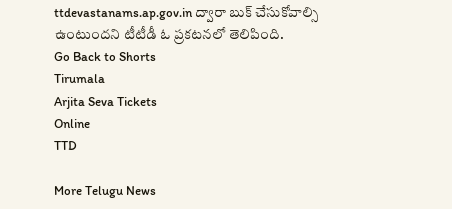ttdevastanams.ap.gov.in ద్వారా బుక్ చేసుకోవాల్సి ఉంటుందని టీటీడీ ఓ ప్రకటనలో తెలిపింది.
Go Back to Shorts
Tirumala
Arjita Seva Tickets
Online
TTD

More Telugu News